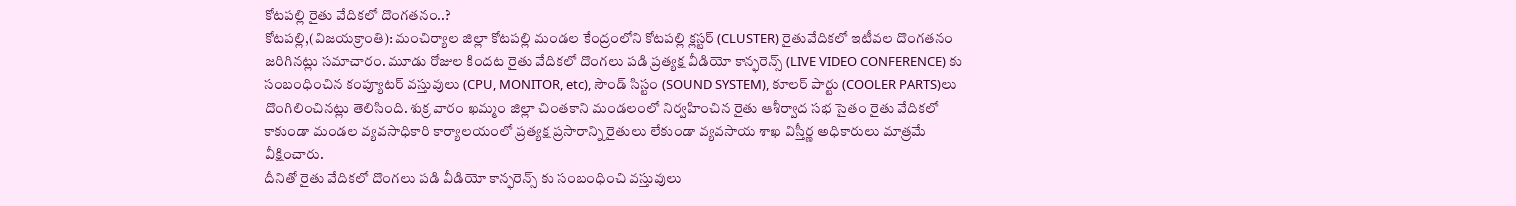కోటపల్లి రైతు వేదికలో దొంగతనం..?
కోటపల్లి,(విజయక్రాంతి): మంచిర్యాల జిల్లా కోటపల్లి మండల కేంద్రంలోని కోటపల్లి క్లస్టర్ (CLUSTER) రైతువేదికలో ఇటీవల దొంగతనం జరిగినట్లు సమాచారం. మూడు రోజుల కిందట రైతు వేదికలో దొంగలు పడి ప్రత్యక్ష వీడియో కాన్ఫరెన్స్ (LIVE VIDEO CONFERENCE) కు సంబంధించిన కంప్యూటర్ వస్తువులు (CPU, MONITOR, etc), సౌండ్ సిస్టం (SOUND SYSTEM), కూలర్ పార్టు (COOLER PARTS)లు దొంగిలించినట్లు తెలిసింది. శుక్ర వారం ఖమ్మం జిల్లా చింతకాని మండలంలో నిర్వహించిన రైతు ఆశీర్వాద సభ సైతం రైతు వేదికలో కాకుండా మండల వ్యవసాధికారి కార్యాలయంలో ప్రత్యక్ష ప్రసారాన్ని రైతులు లేకుండా వ్యవసాయ శాఖ విస్తీర్ణ అధికారులు మాత్రమే వీక్షించారు.
దీనితో రైతు వేదికలో దొంగలు పడి వీడియో కాన్ఫరెన్స్ కు సంబంధించి వస్తువులు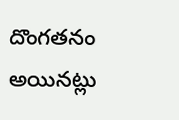దొంగతనం అయినట్లు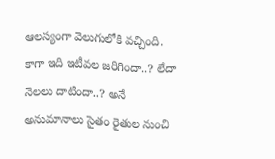ఆలస్యంగా వెలుగులోకి వచ్చింది. కాగా ఇది ఇటీవల జరిగిందా..? లేదా నెలలు దాటిందా..? అనే అనుమానాలు సైతం రైతుల నుంచి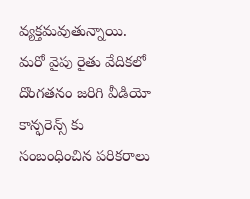వ్యక్తమవుతున్నాయి. మరో వైపు రైతు వేదికలో దొంగతనం జరిగి వీడియో కాన్ఫరెన్స్ కు సంబంధించిన పరికరాలు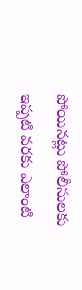పోయినట్లు పోలీసులకు ఇప్పటి వరకు ఎలాంటి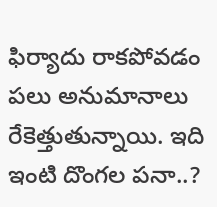ఫిర్యాదు రాకపోవడం పలు అనుమానాలు రేకెత్తుతున్నాయి. ఇది ఇంటి దొంగల పనా..?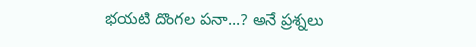భయటి దొంగల పనా...? అనే ప్రశ్నలు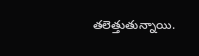తలెత్తుతున్నాయి.